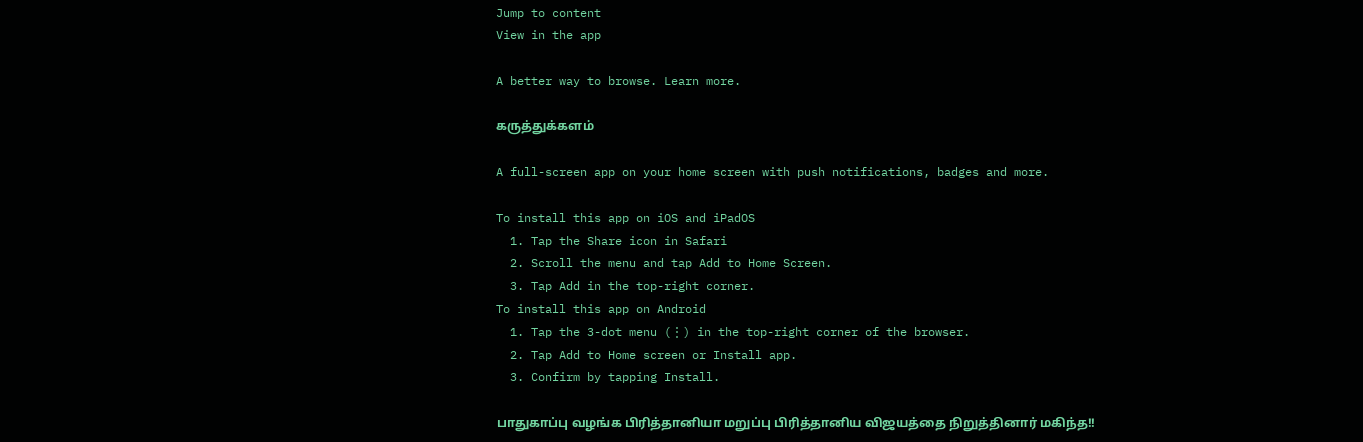Jump to content
View in the app

A better way to browse. Learn more.

கருத்துக்களம்

A full-screen app on your home screen with push notifications, badges and more.

To install this app on iOS and iPadOS
  1. Tap the Share icon in Safari
  2. Scroll the menu and tap Add to Home Screen.
  3. Tap Add in the top-right corner.
To install this app on Android
  1. Tap the 3-dot menu (⋮) in the top-right corner of the browser.
  2. Tap Add to Home screen or Install app.
  3. Confirm by tapping Install.

பாதுகாப்பு வழங்க பிரித்தானியா மறுப்பு பிரித்தானிய விஜயத்தை நிறுத்தினார் மகிந்த!!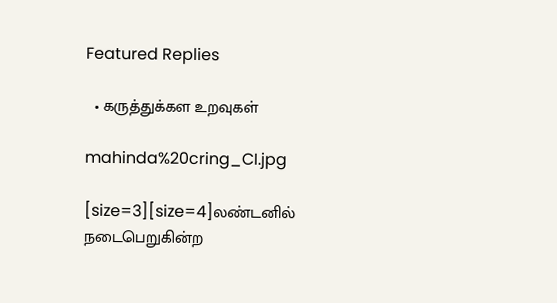Featured Replies

  • கருத்துக்கள உறவுகள்

mahinda%20cring_CI.jpg

[size=3][size=4]லண்டனில் நடைபெறுகின்ற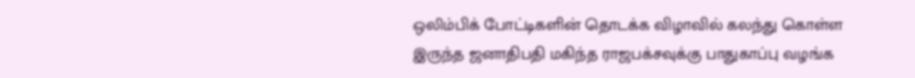ஒலிம்பிக் போட்டிகளின் தொடக்க விழாவில் கலந்து கொள்ள இருந்த ஜனாதிபதி மகிந்த ராஜபக்சவுக்கு பாதுகாப்பு வழங்க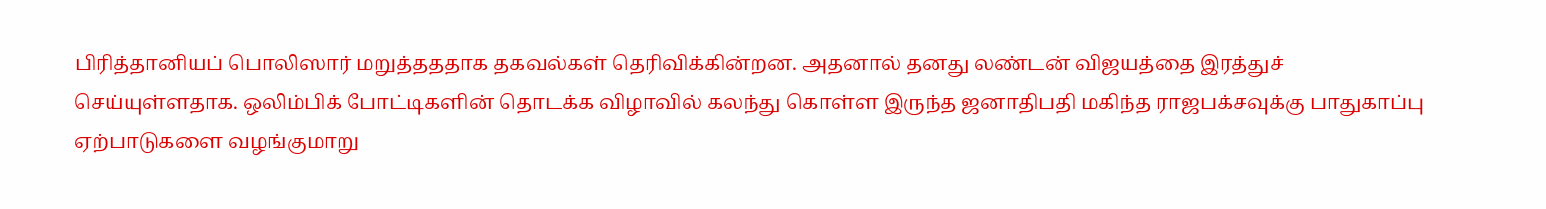பிரித்தானியப் பொலிஸார் மறுத்தததாக தகவல்கள் தெரிவிக்கின்றன. அதனால் தனது லண்டன் விஜயத்தை இரத்துச் செய்யுள்ளதாக. ஒலிம்பிக் போட்டிகளின் தொடக்க விழாவில் கலந்து கொள்ள இருந்த ஜனாதிபதி மகிந்த ராஜபக்சவுக்கு பாதுகாப்பு ஏற்பாடுகளை வழங்குமாறு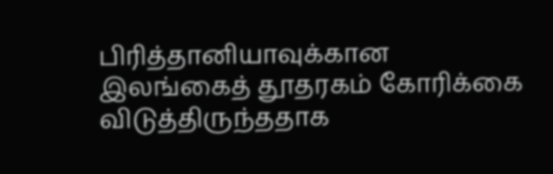பிரித்தானியாவுக்கான இலங்கைத் தூதரகம் கோரிக்கை விடுத்திருந்ததாக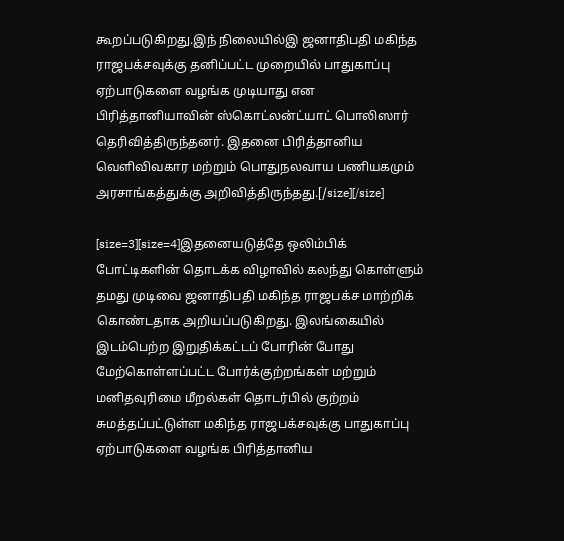கூறப்படுகிறது.இந் நிலையில்இ ஜனாதிபதி மகிந்த ராஜபக்சவுக்கு தனிப்பட்ட முறையில் பாதுகாப்பு ஏற்பாடுகளை வழங்க முடியாது என பிரித்தானியாவின் ஸ்கொட்லன்ட்யாட் பொலிஸார் தெரிவித்திருந்தனர். இதனை பிரித்தானிய வெளிவிவகார மற்றும் பொதுநலவாய பணியகமும் அரசாங்கத்துக்கு அறிவித்திருந்தது.[/size][/size]

[size=3][size=4]இதனையடுத்தே ஒலிம்பிக் போட்டிகளின் தொடக்க விழாவில் கலந்து கொள்ளும் தமது முடிவை ஜனாதிபதி மகிந்த ராஜபக்ச மாற்றிக் கொண்டதாக அறியப்படுகிறது. இலங்கையில் இடம்பெற்ற இறுதிக்கட்டப் போரின் போது மேற்கொள்ளப்பட்ட போர்க்குற்றங்கள் மற்றும் மனிதவுரிமை மீறல்கள் தொடர்பில் குற்றம் சுமத்தப்பட்டுள்ள மகிந்த ராஜபக்சவுக்கு பாதுகாப்பு ஏற்பாடுகளை வழங்க பிரித்தானிய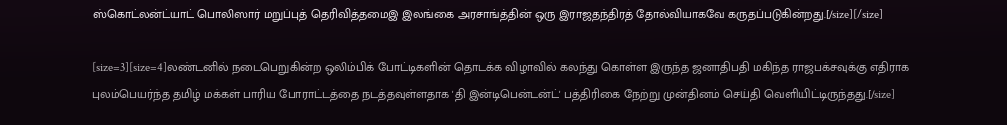ஸ்கொட்லன்ட்யாட் பொலிஸார் மறுப்புத் தெரிவித்தமைஇ இலங்கை அரசாங்த்தின் ஒரு இராஜதந்திரத் தோல்வியாகவே கருதப்படுகின்றது.[/size][/size]

[size=3][size=4]லண்டனில் நடைபெறுகின்ற ஒலிம்பிக் போட்டிகளின் தொடக்க விழாவில் கலந்து கொள்ள இருந்த ஜனாதிபதி மகிந்த ராஜபக்சவுக்கு எதிராக புலம்பெயர்ந்த தமிழ் மக்கள் பாரிய போராட்டத்தை நடத்தவுள்ளதாக 'தி இன்டிபென்டன்ட்' பத்திரிகை நேற்று முன்தினம் செய்தி வெளியிட்டிருந்தது.[/size]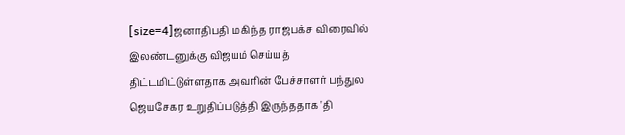[size=4]ஜனாதிபதி மகிந்த ராஜபக்ச விரைவில் இலண்டனுக்கு விஜயம் செய்யத் திட்டமிட்டுள்ளதாக அவரின் பேச்சாளர் பந்துல ஜெயசேகர உறுதிப்படுத்தி இருந்ததாக 'தி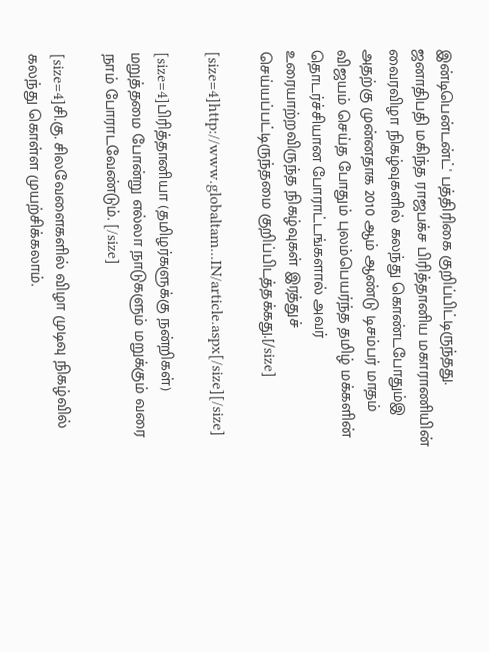இன்டிபென்டன்ட்' பத்திரிகை குறிப்பிட்டிருந்தது. ஜனாதிபதி மகிந்த ராஜபக்ச பிரித்தானிய மகாராணியின் வைரவிழா நிகழ்வுகளில் கலந்து கொண்டபோதும்இ அதற்கு முன்னதாக 2010 ஆம் ஆண்டு டிசம்பர் மாதம் விஜயம் செய்த போதும் புலம்பெயர்ந்த தமிழ் மக்களின் தொடர்ச்சியான போராட்டங்களால் அவர் உரையாற்றவிருந்த நிகழ்வுகள் இரத்துச் செய்யப்பட்டிருந்தமை குறிப்பிடத்தக்கது.[/size]

[size=4]http://www.globaltam...IN/article.aspx[/size][/size]

[size=4]பிரித்தானியா (தமிழர்களுக்கு நன்றிகள்) மறுத்தமை போன்று எல்லா நாடுகளும் மறுக்கும் வரை நாம் போராடவேண்டும். [/size]

[size=4]சி.கு. சிலவேளைகளில் விழா முடிவு நிகழ்வில் கலந்து கொள்ள முயற்சிக்கலாம்.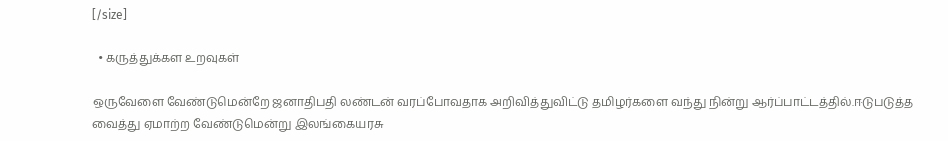[/size]

  • கருத்துக்கள உறவுகள்

ஒருவேளை வேண்டுமென்றே ஜனாதிபதி லண்டன் வரப்போவதாக அறிவித்துவிட்டு தமிழர்களை வந்து நின்று ஆர்ப்பாட்டத்தில்.ஈடுபடுத்த வைத்து ஏமாற்ற வேண்டுமென்று இலங்கையரசு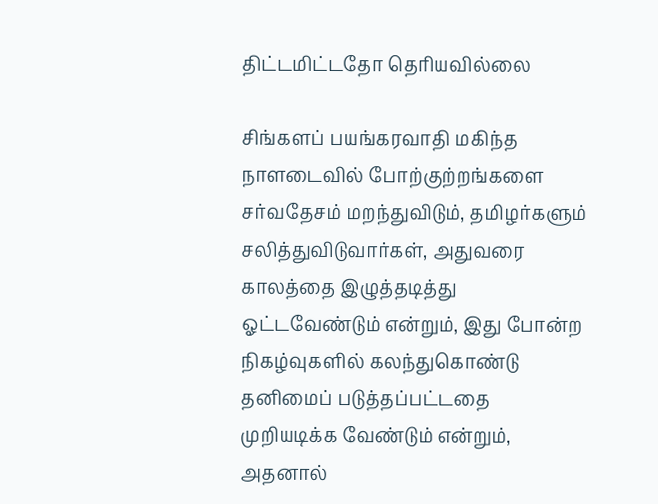திட்டமிட்டதோ தெரியவில்லை

சிங்களப் பயங்கரவாதி மகிந்த நாளடைவில் போற்குற்றங்களை சர்வதேசம் மறந்துவிடும், தமிழர்களும் சலித்துவிடுவார்கள், அதுவரை காலத்தை இழுத்தடித்து ஓட்டவேண்டும் என்றும், இது போன்ற நிகழ்வுகளில் கலந்துகொண்டு தனிமைப் படுத்தப்பட்டதை முறியடிக்க வேண்டும் என்றும், அதனால்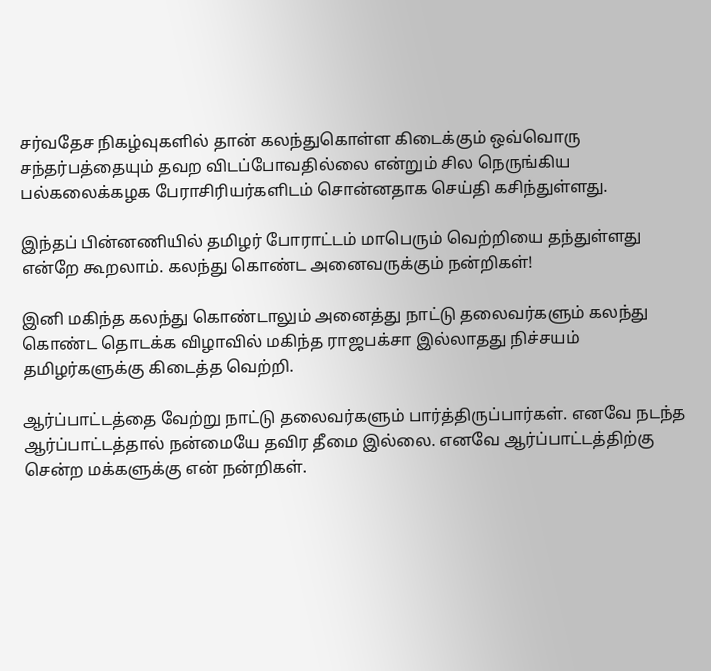சர்வதேச நிகழ்வுகளில் தான் கலந்துகொள்ள கிடைக்கும் ஒவ்வொரு சந்தர்பத்தையும் தவற விடப்போவதில்லை என்றும் சில நெருங்கிய பல்கலைக்கழக பேராசிரியர்களிடம் சொன்னதாக செய்தி கசிந்துள்ளது.

இந்தப் பின்னணியில் தமிழர் போராட்டம் மாபெரும் வெற்றியை தந்துள்ளது என்றே கூறலாம். கலந்து கொண்ட அனைவருக்கும் நன்றிகள்!

இனி மகிந்த கலந்து கொண்டாலும் அனைத்து நாட்டு தலைவர்களும் கலந்து கொண்ட தொடக்க விழாவில் மகிந்த ராஜபக்சா இல்லாதது நிச்சயம் தமிழர்களுக்கு கிடைத்த வெற்றி.

ஆர்ப்பாட்டத்தை வேற்று நாட்டு தலைவர்களும் பார்த்திருப்பார்கள். எனவே நடந்த ஆர்ப்பாட்டத்தால் நன்மையே தவிர தீமை இல்லை. எனவே ஆர்ப்பாட்டத்திற்கு சென்ற மக்களுக்கு என் நன்றிகள்.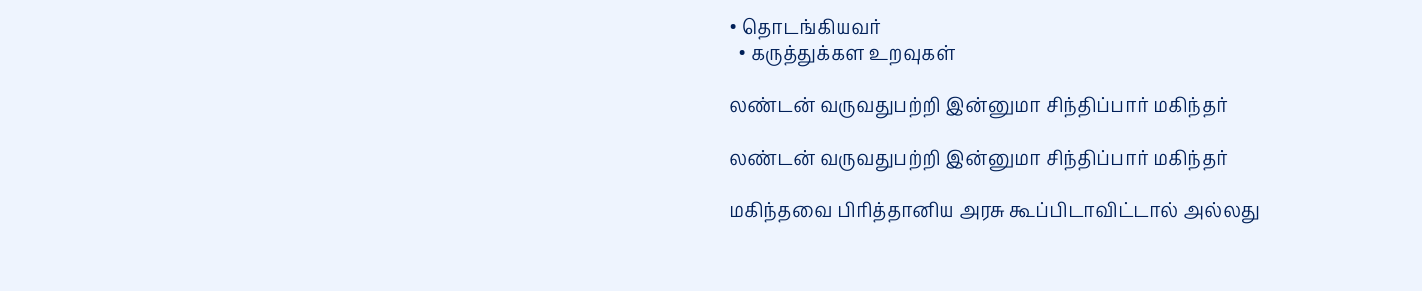• தொடங்கியவர்
  • கருத்துக்கள உறவுகள்

லண்டன் வருவதுபற்றி இன்னுமா சிந்திப்பார் மகிந்தர்

லண்டன் வருவதுபற்றி இன்னுமா சிந்திப்பார் மகிந்தர்

மகிந்தவை பிரித்தானிய அரசு கூப்பிடாவிட்டால் அல்லது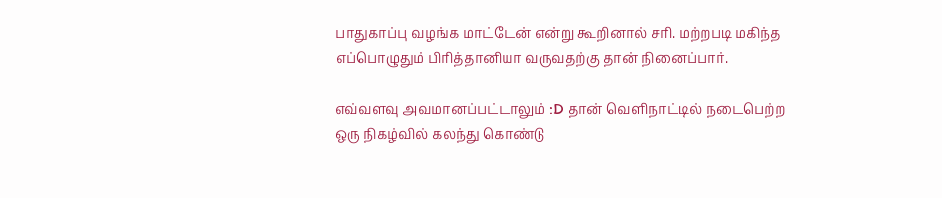பாதுகாப்பு வழங்க மாட்டேன் என்று கூறினால் சரி. மற்றபடி மகிந்த எப்பொழுதும் பிரித்தானியா வருவதற்கு தான் நினைப்பார்.

எவ்வளவு அவமானப்பட்டாலும் :D தான் வெளிநாட்டில் நடைபெற்ற ஒரு நிகழ்வில் கலந்து கொண்டு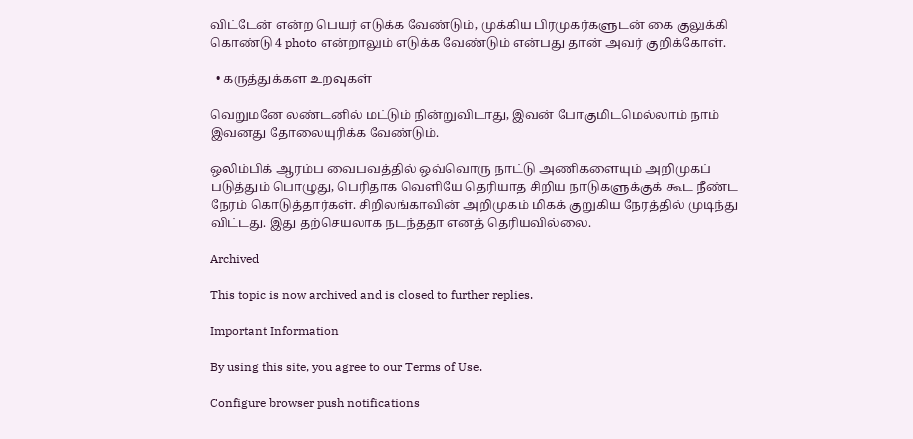விட்டேன் என்ற பெயர் எடுக்க வேண்டும், முக்கிய பிரமுகர்களுடன் கை குலுக்கி கொண்டு 4 photo என்றாலும் எடுக்க வேண்டும் என்பது தான் அவர் குறிக்கோள்.

  • கருத்துக்கள உறவுகள்

வெறுமனே லண்டனில் மட்டும் நின்றுவிடாது, இவன் போகுமிடமெல்லாம் நாம் இவனது தோலையுரிக்க வேண்டும்.

ஒலிம்பிக் ஆரம்ப வைபவத்தில் ஒவ்வொரு நாட்டு அணிகளையும் அறிமுகப் படுத்தும் பொழுது, பெரிதாக வெளியே தெரியாத சிறிய நாடுகளுக்குக் கூட நீண்ட நேரம் கொடுத்தார்கள். சிறிலங்காவின் அறிமுகம் மிகக் குறுகிய நேரத்தில் முடிந்து விட்டது. இது தற்செயலாக நடந்ததா எனத் தெரியவில்லை.

Archived

This topic is now archived and is closed to further replies.

Important Information

By using this site, you agree to our Terms of Use.

Configure browser push notifications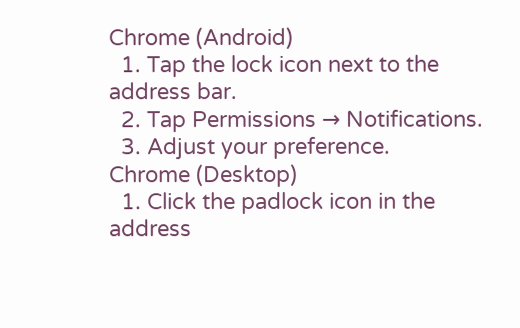Chrome (Android)
  1. Tap the lock icon next to the address bar.
  2. Tap Permissions → Notifications.
  3. Adjust your preference.
Chrome (Desktop)
  1. Click the padlock icon in the address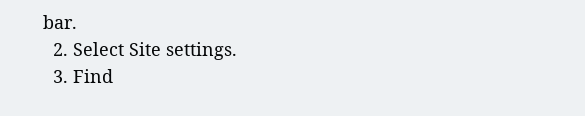bar.
  2. Select Site settings.
  3. Find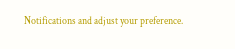Notifications and adjust your preference.